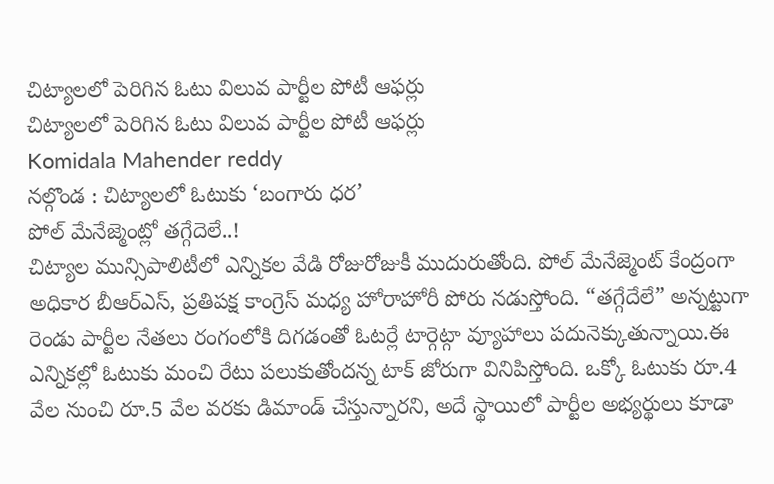చిట్యాలలో పెరిగిన ఓటు విలువ పార్టీల పోటీ ఆఫర్లు
చిట్యాలలో పెరిగిన ఓటు విలువ పార్టీల పోటీ ఆఫర్లు
Komidala Mahender reddy
నల్గొండ : చిట్యాలలో ఓటుకు ‘బంగారు ధర’
పోల్ మేనేజ్మెంట్లో తగ్గేదెలే..!
చిట్యాల మున్సిపాలిటీలో ఎన్నికల వేడి రోజురోజుకీ ముదురుతోంది. పోల్ మేనేజ్మెంట్ కేంద్రంగా అధికార బీఆర్ఎస్, ప్రతిపక్ష కాంగ్రెస్ మధ్య హోరాహోరీ పోరు నడుస్తోంది. “తగ్గేదేలే” అన్నట్టుగా రెండు పార్టీల నేతలు రంగంలోకి దిగడంతో ఓటర్లే టార్గెట్గా వ్యూహాలు పదునెక్కుతున్నాయి.ఈ ఎన్నికల్లో ఓటుకు మంచి రేటు పలుకుతోందన్న టాక్ జోరుగా వినిపిస్తోంది. ఒక్కో ఓటుకు రూ.4 వేల నుంచి రూ.5 వేల వరకు డిమాండ్ చేస్తున్నారని, అదే స్థాయిలో పార్టీల అభ్యర్థులు కూడా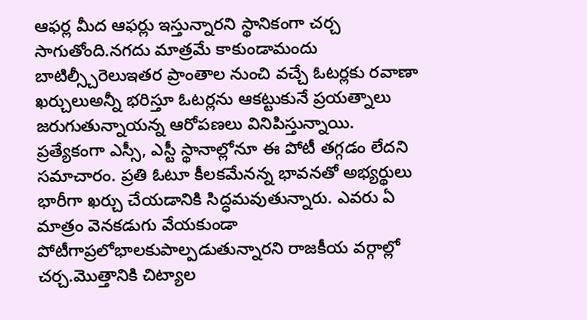ఆఫర్ల మీద ఆఫర్లు ఇస్తున్నారని స్థానికంగా చర్చ సాగుతోంది.నగదు మాత్రమే కాకుండామందు బాటిల్స్చీరెలుఇతర ప్రాంతాల నుంచి వచ్చే ఓటర్లకు రవాణా ఖర్చులుఅన్నీ భరిస్తూ ఓటర్లను ఆకట్టుకునే ప్రయత్నాలు జరుగుతున్నాయన్న ఆరోపణలు వినిపిస్తున్నాయి.
ప్రత్యేకంగా ఎస్సీ, ఎస్టీ స్థానాల్లోనూ ఈ పోటీ తగ్గడం లేదని సమాచారం. ప్రతి ఓటూ కీలకమేనన్న భావనతో అభ్యర్థులు భారీగా ఖర్చు చేయడానికి సిద్ధమవుతున్నారు. ఎవరు ఏ మాత్రం వెనకడుగు వేయకుండా పోటీగాప్రలోభాలకుపాల్పడుతున్నారని రాజకీయ వర్గాల్లో చర్చ.మొత్తానికి చిట్యాల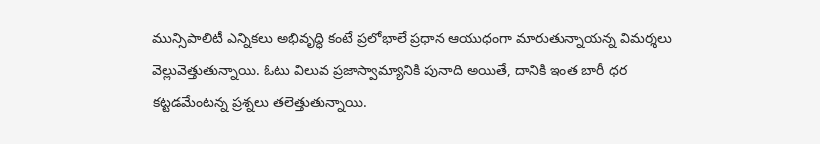మున్సిపాలిటీ ఎన్నికలు అభివృద్ధి కంటే ప్రలోభాలే ప్రధాన ఆయుధంగా మారుతున్నాయన్న విమర్శలు వెల్లువెత్తుతున్నాయి. ఓటు విలువ ప్రజాస్వామ్యానికి పునాది అయితే, దానికి ఇంత బారీ ధర కట్టడమేంటన్న ప్రశ్నలు తలెత్తుతున్నాయి.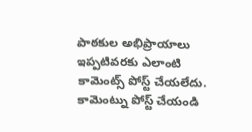పాఠకుల అభిప్రాయాలు
ఇప్పటివరకు ఎలాంటి కామెంట్స్ పోస్ట్ చేయలేదు.
కామెంట్ను పోస్ట్ చేయండి